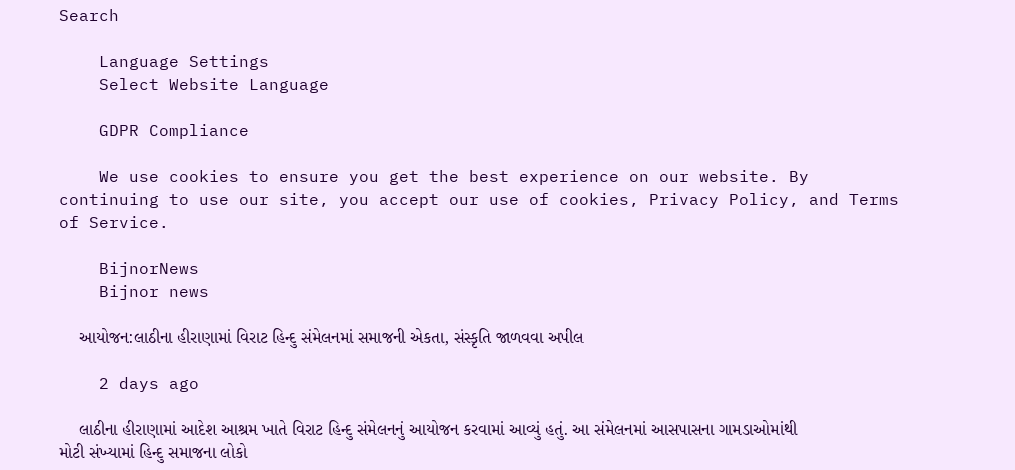Search

    Language Settings
    Select Website Language

    GDPR Compliance

    We use cookies to ensure you get the best experience on our website. By continuing to use our site, you accept our use of cookies, Privacy Policy, and Terms of Service.

    BijnorNews
    Bijnor news

    આયોજન:લાઠીના હીરાણામાં વિરાટ હિન્દુ સંમેલનમાં સમાજની એકતા, સંસ્કૃતિ જાળવવા અપીલ

    2 days ago

    લાઠીના હીરાણામાં આદેશ આશ્રમ ખાતે વિરાટ હિન્દુ સંમેલનનું આયોજન કરવામાં આવ્યું હતું. આ સંમેલનમાં આસપાસના ગામડાઓમાંથી મોટી સંખ્યામાં હિન્દુ સમાજના લોકો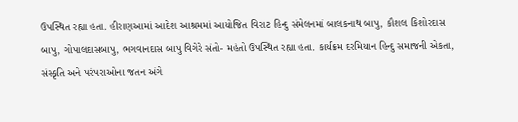ઉપસ્થિત રહ્યા હતા. હીરાણઆમાં આદેશ આશ્રમમાં આયોજિત વિરાટ હિન્દુ સંમેલનમાં બાલકનાથ બાપુ, કૌશલ કિશોરદાસ બાપુ, ગોપાલદાસબાપુ, ભગવાનદાસ બાપુ વિગેરે સંતો- મહંતો ઉપસ્થિત રહ્યા હતા. કાર્યક્રમ દરમિયાન હિન્દુ સમાજની એકતા, સંસ્કૃતિ અને પરંપરાઓના જતન અંગે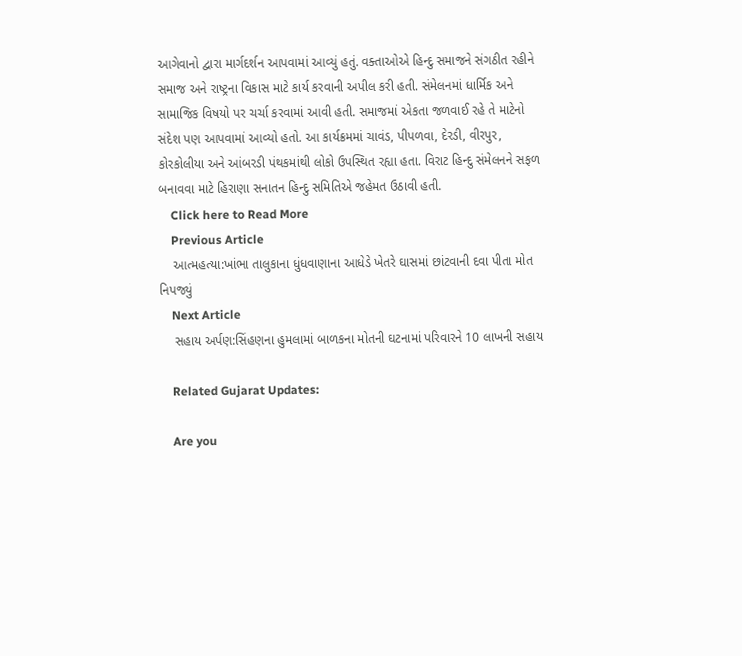આગેવાનો દ્વારા માર્ગદર્શન આપવામાં આવ્યું હતું. વક્તાઓએ હિન્દુ સમાજને સંગઠીત રહીને સમાજ અને રાષ્ટ્રના વિકાસ માટે કાર્ય કરવાની અપીલ કરી હતી. સંમેલનમાં ધાર્મિક અને સામાજિક વિષયો પર ચર્ચા કરવામાં આવી હતી. સમાજમાં એકતા જળવાઈ રહે તે માટેનો સંદેશ પણ આપવામાં આવ્યો હતો. આ કાર્યક્રમમાં ચાવંડ, પીપળવા, દેરડી, વીરપુર, કોરકોલીયા અને આંબરડી પંથકમાંથી લોકો ઉપસ્થિત રહ્યા હતા. વિરાટ હિન્દુ સંમેલનને સફળ બનાવવા માટે હિરાણા સનાતન હિન્દુ સમિતિએ જહેમત ઉઠાવી હતી.
    Click here to Read More
    Previous Article
    આત્મહત્યા:ખાંભા તાલુકાના ધુંધવાણાના આધેડે ખેતરે ઘાસમાં છાંટવાની દવા પીતા મોત નિપજ્યું
    Next Article
    સહાય અર્પણ:સિંહણના હુમલામાં બાળકના મોતની ઘટનામાં પરિવારને 10 લાખની સહાય

    Related Gujarat Updates:

    Are you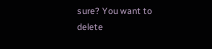sure? You want to delete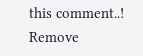this comment..! Remove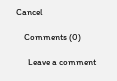Cancel

    Comments (0)

      Leave a comment